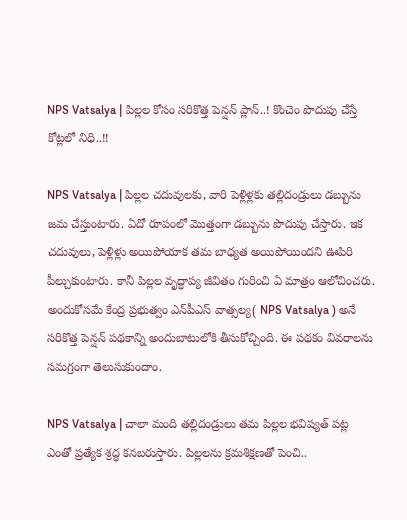NPS Vatsalya | పిల్ల‌ల కోసం స‌రికొత్త పెన్ష‌న్ ప్లాన్..! కొంచెం పొదుపు చేస్తే కోట్ల‌లో నిధి..!!

NPS Vatsalya | పిల్ల‌ల చ‌దువుల‌కు, వారి పెళ్లిళ్ల‌కు త‌ల్లిదండ్రులు డ‌బ్బును జ‌మ చేస్తుంటారు. ఏదో రూపంలో మొత్తంగా డ‌బ్బును పొదుపు చేస్తారు. ఇక చ‌దువులు, పెళ్లిళ్లు అయిపోయాక త‌మ బాధ్య‌త అయిపోయింద‌ని ఊపిరి పీల్చుకుంటారు. కానీ పిల్ల‌ల వృద్ధాప్య జీవితం గురించి ఏ మాత్రం ఆలోచించ‌రు. అందుకోస‌మే కేంద్ర ప్ర‌భుత్వం ఎన్‌పీఎస్ వాత్సల్య( NPS Vatsalya ) అనే స‌రికొత్త పెన్ష‌న్ ప‌థ‌కాన్ని అందుబాటులోకి తీసుకోచ్చింది. ఈ ప‌థ‌కం వివ‌రాల‌ను స‌మ‌గ్రంగా తెలుసుకుందాం.

NPS Vatsalya | చాలా మంది త‌ల్లిదండ్రులు త‌మ పిల్ల‌ల భ‌విష్య‌త్ ప‌ట్ల ఎంతో ప్ర‌త్యేక శ్ర‌ద్ధ క‌న‌బ‌రుస్తారు. పిల్ల‌ల‌ను క్ర‌మ‌శిక్ష‌ణ‌తో పెంచి..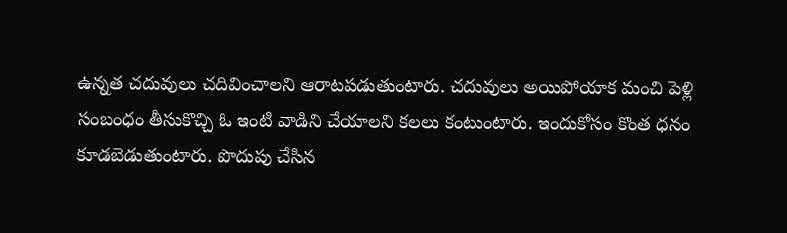ఉన్న‌త చ‌దువులు చ‌దివించాల‌ని ఆరాట‌ప‌డుతుంటారు. చ‌దువులు అయిపోయాక మంచి పెళ్లి సంబంధం తీసుకొచ్చి ఓ ఇంటి వాడిని చేయాల‌ని క‌ల‌లు కంటుంటారు. ఇందుకోసం కొంత ధ‌నం కూడ‌బెడుతుంటారు. పొదుపు చేసిన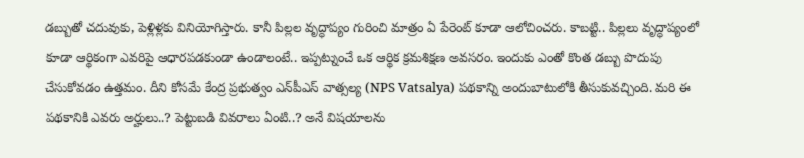డ‌బ్బుతో చ‌దువుకు, పెళ్లిళ్ల‌కు వినియోగిస్తారు. కానీ పిల్ల‌ల వృద్ధాప్యం గురించి మాత్రం ఏ పేరెంట్ కూడా ఆలోచించ‌రు. కాబ‌ట్టి.. పిల్ల‌లు వృద్ధాప్యంలో కూడా ఆర్థికంగా ఎవ‌రిపై ఆధార‌ప‌డ‌కుండా ఉండాలంటే.. ఇప్ప‌ట్నుంచే ఒక ఆర్థిక క్ర‌మ‌శిక్ష‌ణ అవ‌స‌రం. ఇందుకు ఎంతో కొంత డ‌బ్బు పొదుపు చేసుకోవ‌డం ఉత్త‌మం. దీని కోసమే కేంద్ర ప్రభుత్వం ఎన్‌పీఎస్ వాత్సల్య (NPS Vatsalya) పథకాన్ని అందుబాటులోకి తీసుకువచ్చింది. మ‌రి ఈ ప‌థ‌కానికి ఎవ‌రు అర్హులు..? పెట్టుబ‌డి వివ‌రాలు ఏంటి..? అనే విష‌యాల‌ను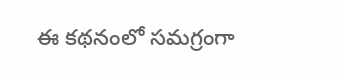ఈ క‌థ‌నంలో స‌మ‌గ్రంగా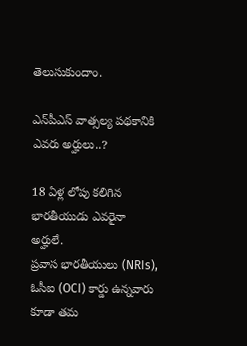తెలుసుకుందాం.

ఎన్‌పీఎస్ వాత్స‌ల్య ప‌థ‌కానికి ఎవరు అర్హులు..?

18 ఏళ్ల లోపు క‌లిగిన భార‌తీయుడు ఎవ‌రైనా అర్హులే.
ప్రవాస భారతీయులు (NRIs), ఓసీఐ (OCI) కార్డు ఉన్నవారు కూడా తమ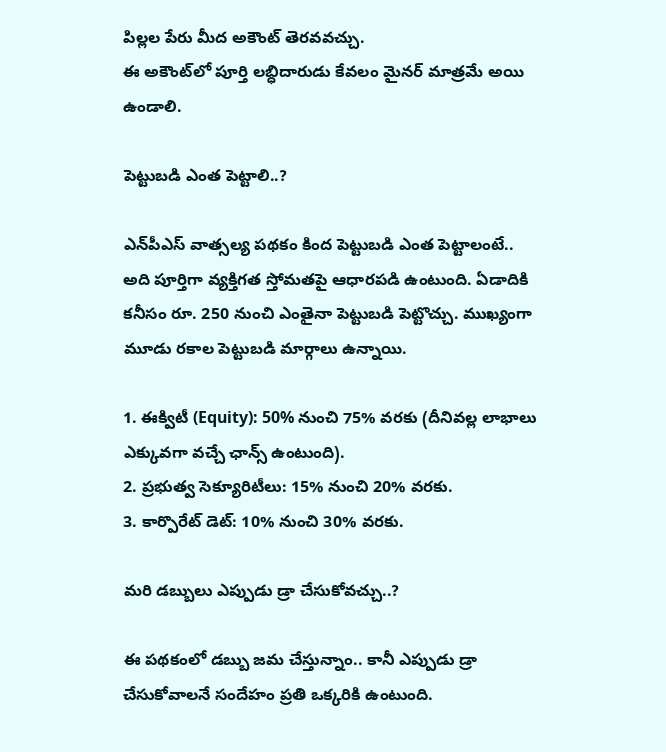పిల్లల పేరు మీద అకౌంట్ తెరవవచ్చు.
ఈ అకౌంట్‌లో పూర్తి లబ్ధిదారుడు కేవలం మైనర్ మాత్రమే అయి ఉండాలి.

పెట్టుబ‌డి ఎంత పెట్టాలి..?

ఎన్‌పీఎస్ వాత్స‌ల్య ప‌థ‌కం కింద పెట్టుబ‌డి ఎంత పెట్టాలంటే.. అది పూర్తిగా వ్య‌క్తిగ‌త స్తోమ‌తపై ఆధార‌ప‌డి ఉంటుంది. ఏడాదికి క‌నీసం రూ. 250 నుంచి ఎంతైనా పెట్టుబ‌డి పెట్టొచ్చు. ముఖ్యంగా మూడు ర‌కాల పెట్టుబ‌డి మార్గాలు ఉన్నాయి.

1. ఈక్విటీ (Equity): 50% నుంచి 75% వరకు (దీనివల్ల లాభాలు ఎక్కువగా వచ్చే ఛాన్స్ ఉంటుంది).
2. ప్రభుత్వ సెక్యూరిటీలు: 15% నుంచి 20% వరకు.
3. కార్పొరేట్ డెట్: 10% నుంచి 30% వరకు.

మ‌రి డ‌బ్బులు ఎప్పుడు డ్రా చేసుకోవ‌చ్చు..?

ఈ ప‌థ‌కంలో డ‌బ్బు జ‌మ చేస్తున్నాం.. కానీ ఎప్పుడు డ్రా చేసుకోవాల‌నే సందేహం ప్ర‌తి ఒక్క‌రికి ఉంటుంది.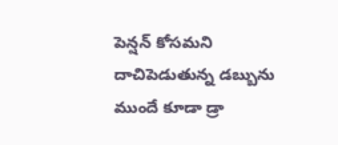పెన్ష‌న్ కోస‌మ‌ని దాచిపెడుతున్న డ‌బ్బును ముందే కూడా డ్రా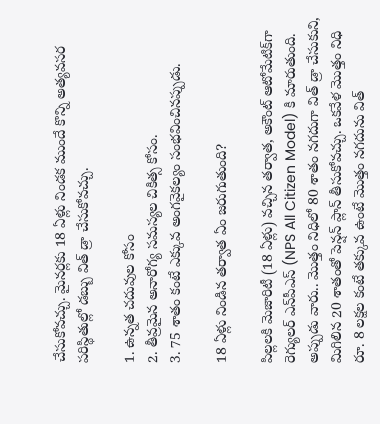చేసుకోవ‌చ్చు. మైనర్లకు 18 ఏళ్లు నిండక ముందే కొన్ని అత్యవసర పరిస్థితుల్లో డబ్బు విత్ డ్రా చేసుకోవచ్చు.

1. ఉన్నత చదువుల కోసం
2. తీవ్రమైన అనారోగ్య సమస్యల చికిత్స కోసం.
3. 75 శాతం కంటే ఎక్కువ అంగవైకల్యం సంభవించినప్పుడు.

18 ఏళ్లు నిండిన తర్వాత ఏం జరుగుతుంది?

పిల్లలకి మెజారిటీ (18 ఏళ్లు) వచ్చిన తర్వాత, అకౌంట్ ఆటోమేటిక్‌గా రెగ్యులర్ ఎన్‌పీఎస్ (NPS All Citizen Model) కి మారుతుంది. అప్పుడు వారు.. మొత్తం నిధిలో 80 శాతం నగదుగా విత్ డ్రా చేసుకుని, మిగిలిన 20 శాతంతో పెన్షన్ ప్లాన్ తీసుకోవచ్చు. ఒకవేళ మొత్తం నిధి రూ. 8 లక్షల కంటే తక్కువ ఉంటే మొత్తం నగదును విత్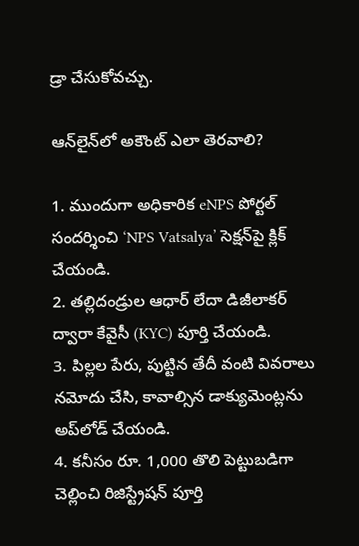డ్రా చేసుకోవచ్చు.

ఆన్‌లైన్‌లో అకౌంట్ ఎలా తెరవాలి?

1. ముందుగా అధికారిక eNPS పోర్టల్ సందర్శించి ‘NPS Vatsalya’ సెక్షన్‌పై క్లిక్ చేయండి.
2. తల్లిదండ్రుల ఆధార్ లేదా డిజీలాకర్ ద్వారా కేవైసీ (KYC) పూర్తి చేయండి.
3. పిల్లల పేరు, పుట్టిన తేదీ వంటి వివరాలు నమోదు చేసి, కావాల్సిన డాక్యుమెంట్లను అప్‌లోడ్ చేయండి.
4. కనీసం రూ. 1,000 తొలి పెట్టుబడిగా చెల్లించి రిజిస్ట్రేషన్ పూర్తి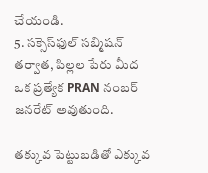చేయండి.
5. సక్సెస్‌ఫుల్ సబ్మిషన్ తర్వాత, పిల్లల పేరు మీద ఒక ప్రత్యేక PRAN నంబర్ జనరేట్ అవుతుంది.

తక్కువ పెట్టుబడితో ఎక్కువ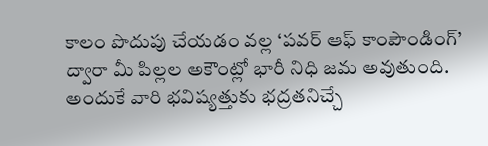కాలం పొదుపు చేయడం వల్ల ‘పవర్ ఆఫ్ కాంపౌండింగ్’ ద్వారా మీ పిల్లల అకౌంట్లో భారీ నిధి జమ అవుతుంది. అందుకే వారి భవిష్యత్తుకు భద్రతనిచ్చే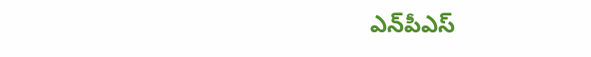ఎన్‌పీఎస్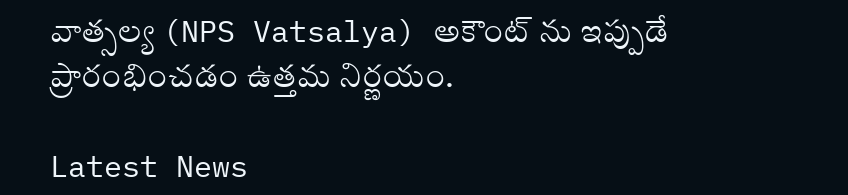వాత్సల్య (NPS Vatsalya) అకౌంట్‌ ను ఇప్పుడే ప్రారంభించడం ఉత్తమ నిర్ణయం.

Latest News